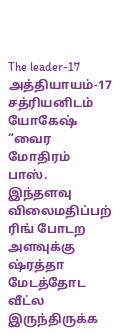The leader-17
அத்தியாயம்-17
சத்ரியனிடம் யோகேஷ் “வைர மோதிரம் பாஸ். இந்தளவு விலைமதிப்பற் ரிங் போடற அளவுக்கு ஷ்ரத்தா மேடத்தோட வீட்ல இருந்திருக்க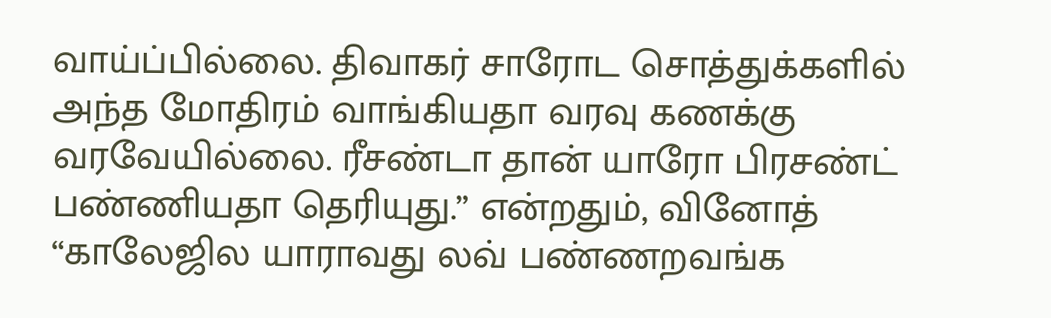வாய்ப்பில்லை. திவாகர் சாரோட சொத்துக்களில் அந்த மோதிரம் வாங்கியதா வரவு கணக்கு வரவேயில்லை. ரீசண்டா தான் யாரோ பிரசண்ட் பண்ணியதா தெரியுது.” என்றதும், வினோத் “காலேஜில யாராவது லவ் பண்ணறவங்க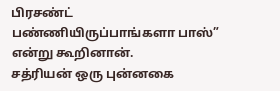பிரசண்ட் பண்ணியிருப்பாங்களா பாஸ்” என்று கூறினான்.
சத்ரியன் ஒரு புன்னகை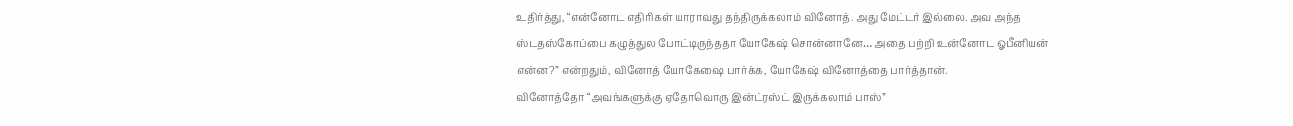உதிர்த்து, “என்னோட எதிரிகள் யாராவது தந்திருக்கலாம் வினோத். அது மேட்டர் இல்லை. அவ அந்த ஸ்டதஸ்கோப்பை கழுத்துல போட்டிருந்ததா யோகேஷ் சொன்னானே… அதை பற்றி உன்னோட ஓபீனியன் என்ன?” என்றதும், வினோத் யோகேஷை பார்க்க, யோகேஷ் வினோத்தை பார்த்தான்.
வினோத்தோ “அவங்களுக்கு ஏதோவொரு இன்ட்ரஸ்ட் இருக்கலாம் பாஸ்”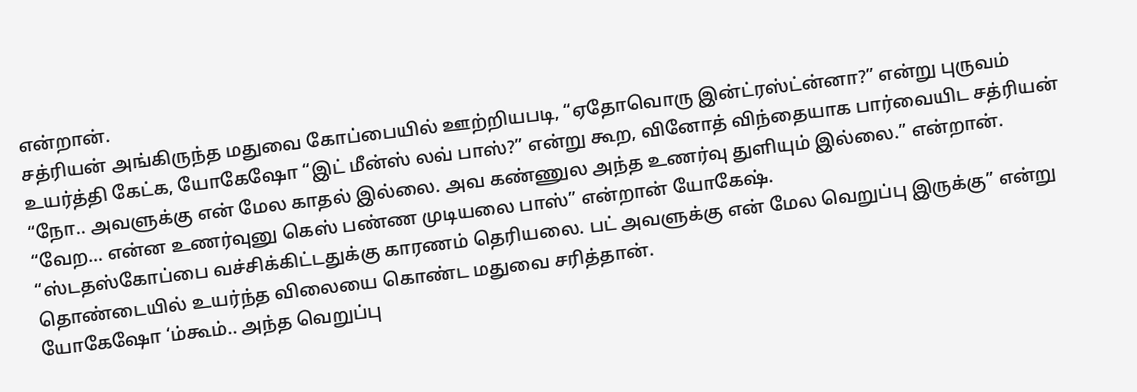என்றான்.
சத்ரியன் அங்கிருந்த மதுவை கோப்பையில் ஊற்றியபடி, “ஏதோவொரு இன்ட்ரஸ்ட்ன்னா?” என்று புருவம் உயர்த்தி கேட்க, யோகேஷோ “இட் மீன்ஸ் லவ் பாஸ்?” என்று கூற, வினோத் விந்தையாக பார்வையிட சத்ரியன் “நோ.. அவளுக்கு என் மேல காதல் இல்லை. அவ கண்ணுல அந்த உணர்வு துளியும் இல்லை.” என்றான்.
“வேற… என்ன உணர்வுனு கெஸ் பண்ண முடியலை பாஸ்” என்றான் யோகேஷ்.
“ஸ்டதஸ்கோப்பை வச்சிக்கிட்டதுக்கு காரணம் தெரியலை. பட் அவளுக்கு என் மேல வெறுப்பு இருக்கு” என்று தொண்டையில் உயர்ந்த விலையை கொண்ட மதுவை சரித்தான்.
யோகேஷோ ‘ம்கூம்.. அந்த வெறுப்பு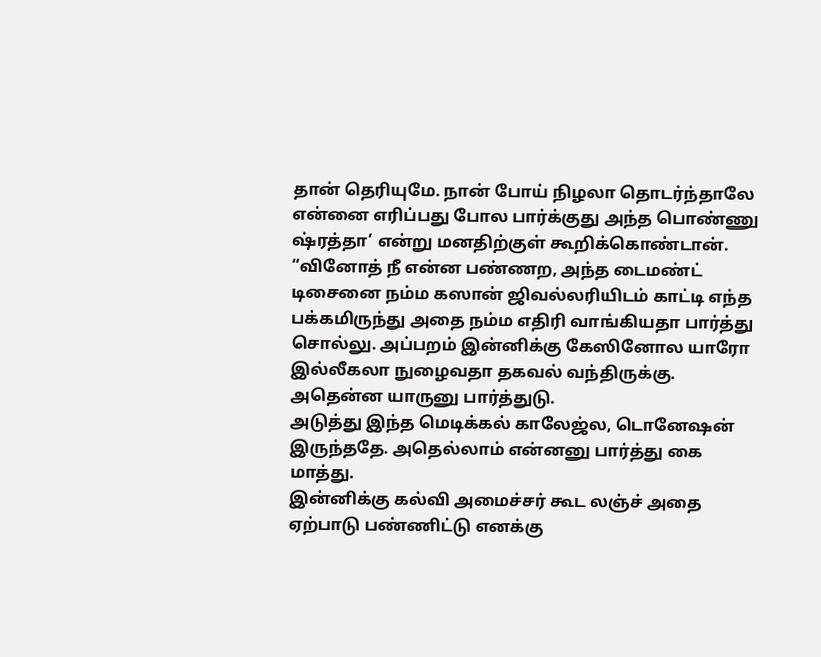தான் தெரியுமே. நான் போய் நிழலா தொடர்ந்தாலே என்னை எரிப்பது போல பார்க்குது அந்த பொண்ணு ஷ்ரத்தா’ என்று மனதிற்குள் கூறிக்கொண்டான்.
“வினோத் நீ என்ன பண்ணற, அந்த டைமண்ட் டிசைனை நம்ம கஸான் ஜிவல்லரியிடம் காட்டி எந்த பக்கமிருந்து அதை நம்ம எதிரி வாங்கியதா பார்த்து சொல்லு. அப்பறம் இன்னிக்கு கேஸினோல யாரோ இல்லீகலா நுழைவதா தகவல் வந்திருக்கு. அதென்ன யாருனு பார்த்துடு.
அடுத்து இந்த மெடிக்கல் காலேஜ்ல, டொனேஷன் இருந்ததே. அதெல்லாம் என்னனு பார்த்து கை மாத்து.
இன்னிக்கு கல்வி அமைச்சர் கூட லஞ்ச் அதை ஏற்பாடு பண்ணிட்டு எனக்கு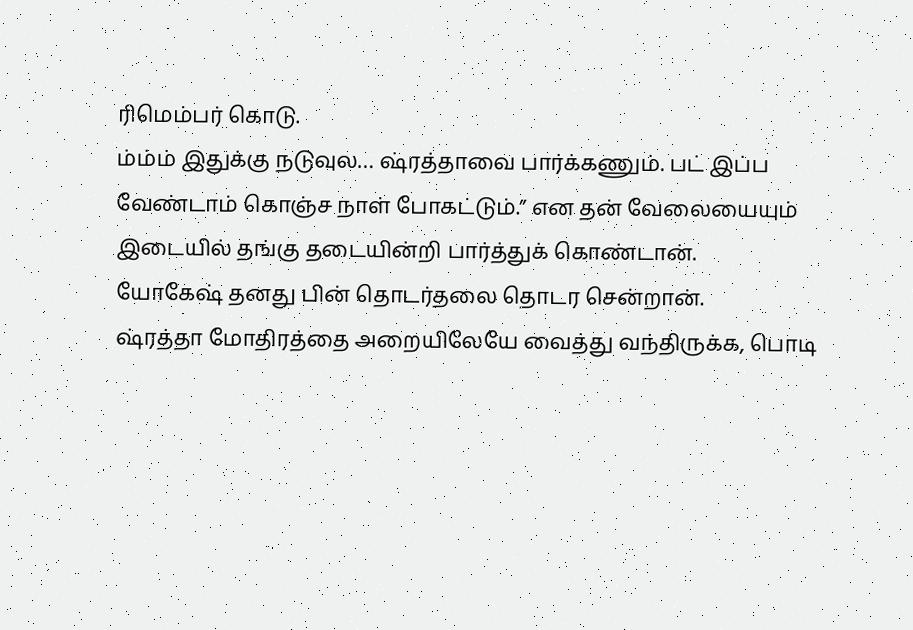ரிமெம்பர் கொடு.
ம்ம்ம் இதுக்கு நடுவுல… ஷ்ரத்தாவை பார்க்கணும். பட் இப்ப வேண்டாம் கொஞ்ச நாள் போகட்டும்.” என தன் வேலையையும் இடையில் தங்கு தடையின்றி பார்த்துக் கொண்டான்.
யோகேஷ் தனது பின் தொடர்தலை தொடர சென்றான்.
ஷ்ரத்தா மோதிரத்தை அறையிலேயே வைத்து வந்திருக்க, பொடி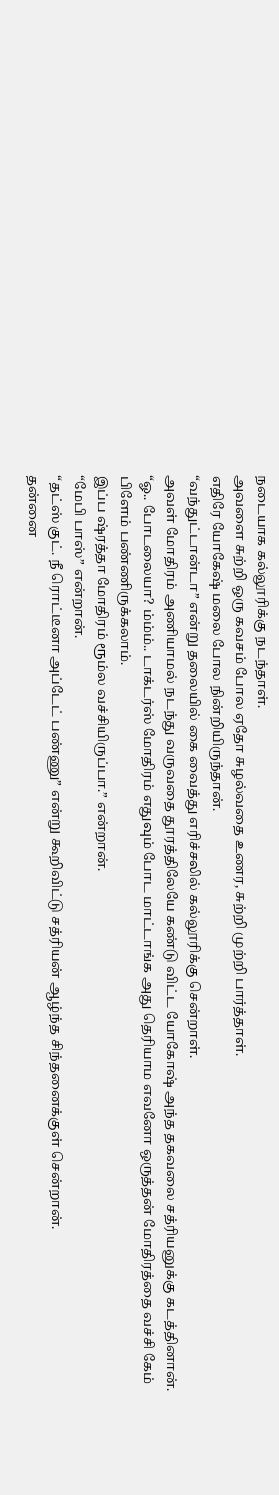நடையாக கல்லூரிக்கு நடந்தாள்.
அவளை சுற்றி ஒரு கவசம் போல ஏதோ சுழல்வதை உணர, சுற்றி முற்றி பார்த்தாள்.
எதிரே யோகேஷ் மலை போல நின்றியிருந்தான்.
“வந்துட்டான்டா” என்று தலையில் கை வைத்து எரிச்சலில் கல்லூரிக்கு சென்றாள்.
அவள் மோதிரம் அணியாமல் நடந்து வருவதை தூரத்திலேயே கண்டு விட்ட யோகோஷ் அந்த தகவலை சத்ரியனுக்கு கடத்தினான்.
“ஓ.. போடலையா? ம்ம்ம்.. டாக்டர்ஸ் மோதிரம் எதுவும் போட மாட்டாங்க அது தெரியாம எவனோ ஒருத்தன் மோதிரத்தை வச்சி கேம் பிளேம் பண்ணிருக்கலாம்.
இப்ப ஷ்ரத்தா மோதிரம் ரூம்ல வச்சியிருப்பா.” என்றான்.
“மேபி பாஸ்” என்றான்.
“தட்ஸ் குட். நீ ரொட்டீனா அப்டேட் பண்ணு” என்று கூறிவிட்டு சத்ரியன் ஆழ்ந்த சிந்தனைக்குள் சென்றான்.
தன்னை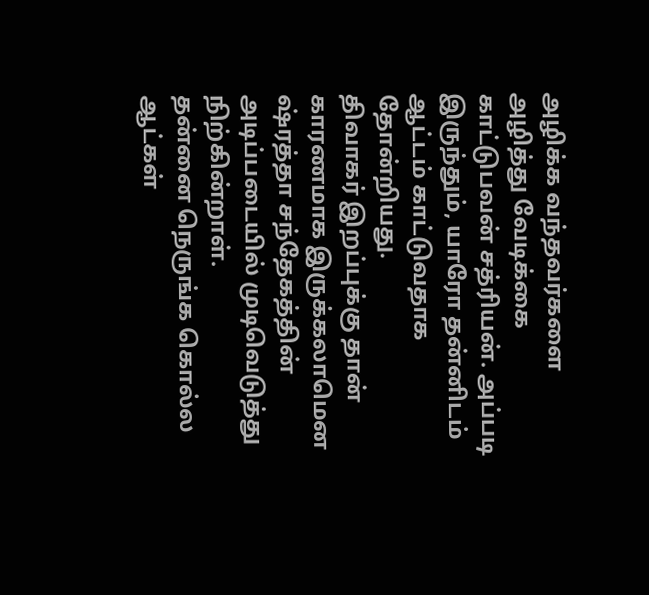அழிக்க வந்தவர்களை அழித்து வேடிக்கை காட்டுபவன் சத்ரியன். அப்படி இருந்தும், யாரோ தன்னிடம் ஆட்டம் காட்டுவதாக தோன்றியது.
திவாகர் இறப்புக்கு தான் காரணமாக இருக்கலாமென ஷ்ரத்தா சந்தேகத்தின் அடிப்படையில் முடிவெடுத்து நிற்கின்றாள்.
தன்னை நெருங்க கொல்ல ஆட்கள்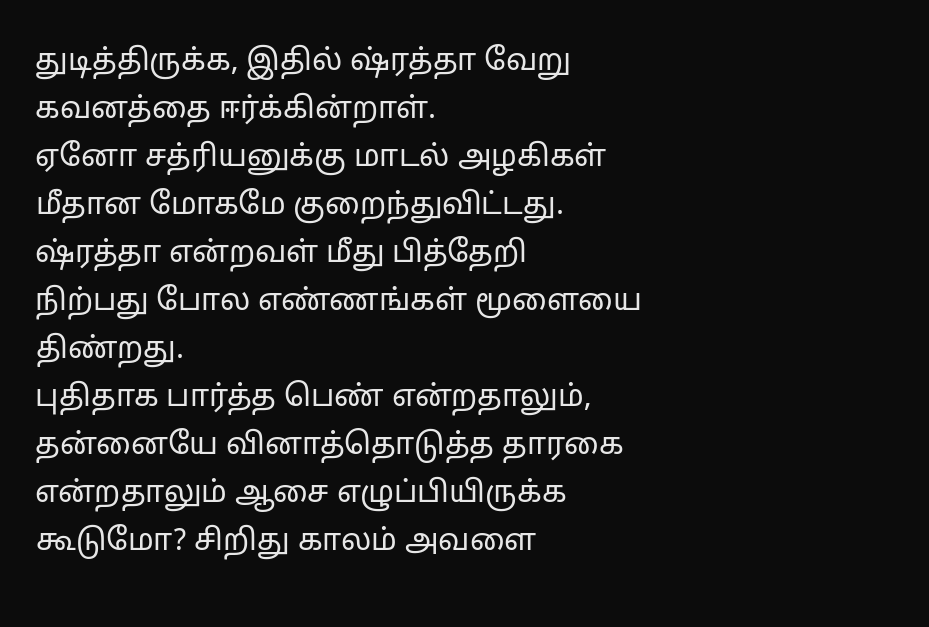துடித்திருக்க, இதில் ஷ்ரத்தா வேறு கவனத்தை ஈர்க்கின்றாள்.
ஏனோ சத்ரியனுக்கு மாடல் அழகிகள் மீதான மோகமே குறைந்துவிட்டது. ஷ்ரத்தா என்றவள் மீது பித்தேறி நிற்பது போல எண்ணங்கள் மூளையை திண்றது.
புதிதாக பார்த்த பெண் என்றதாலும், தன்னையே வினாத்தொடுத்த தாரகை என்றதாலும் ஆசை எழுப்பியிருக்க கூடுமோ? சிறிது காலம் அவளை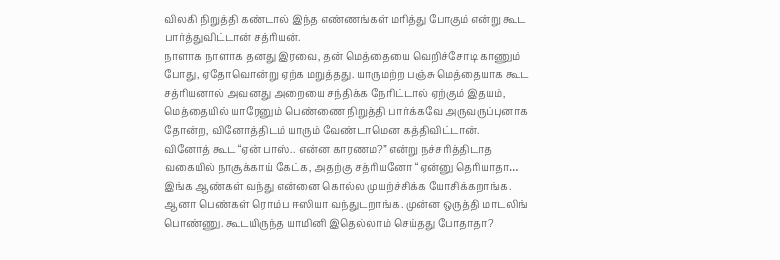விலகி நிறுத்தி கண்டால் இந்த எண்ணங்கள் மரித்து போகும் என்று கூட பார்த்துவிட்டான் சத்ரியன்.
நாளாக நாளாக தனது இரவை, தன் மெத்தையை வெறிச்சோடி காணும் போது, ஏதோவொன்று ஏற்க மறுத்தது. யாருமற்ற பஞ்சு மெத்தையாக கூட சத்ரியனால் அவனது அறையை சந்திக்க நேரிட்டால் ஏற்கும் இதயம், மெத்தையில் யாரேனும் பெண்ணை நிறுத்தி பார்க்கவே அருவருப்புனாக தோன்ற, வினோத்திடம் யாரும் வேண்டாமென கத்திவிட்டான்.
வினோத் கூட “ஏன் பாஸ்.. என்ன காரணம?” என்று நச்சரித்திடாத வகையில் நாசூக்காய் கேட்க, அதற்கு சத்ரியனோ “ஏன்னு தெரியாதா… இங்க ஆண்கள் வந்து என்னை கொல்ல முயற்ச்சிக்க யோசிக்கறாங்க. ஆனா பெண்கள் ரொம்ப ஈஸியா வந்துடறாங்க. முன்ன ஒருத்தி மாடலிங் பொண்ணு. கூடயிருந்த யாமினி இதெல்லாம் செய்தது போதாதா?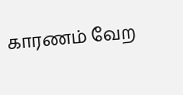காரணம் வேற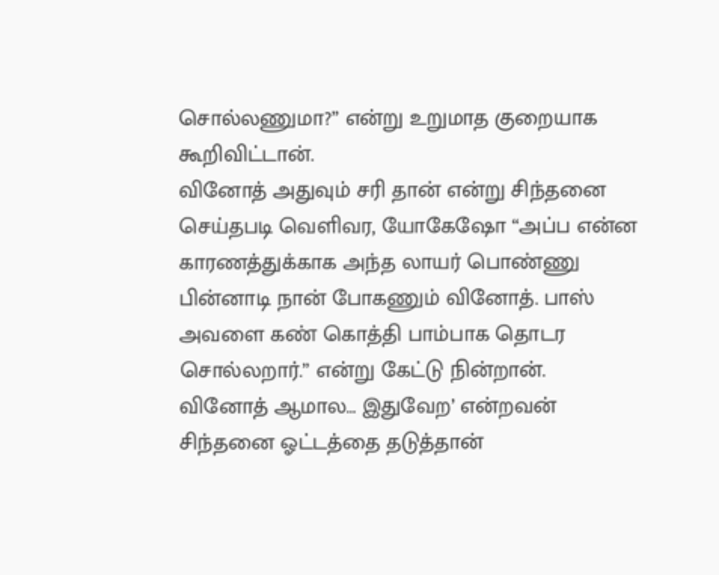சொல்லணுமா?” என்று உறுமாத குறையாக கூறிவிட்டான்.
வினோத் அதுவும் சரி தான் என்று சிந்தனை செய்தபடி வெளிவர, யோகேஷோ “அப்ப என்ன காரணத்துக்காக அந்த லாயர் பொண்ணு பின்னாடி நான் போகணும் வினோத். பாஸ் அவளை கண் கொத்தி பாம்பாக தொடர சொல்லறார்.” என்று கேட்டு நின்றான்.
வினோத் ஆமால… இதுவேற’ என்றவன் சிந்தனை ஓட்டத்தை தடுத்தான்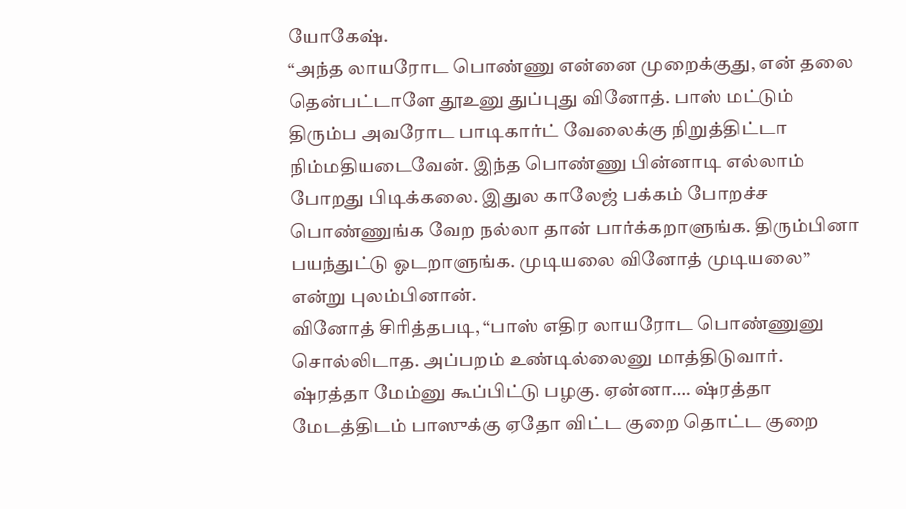யோகேஷ்.
“அந்த லாயரோட பொண்ணு என்னை முறைக்குது, என் தலை தென்பட்டாளே தூஉனு துப்புது வினோத். பாஸ் மட்டும் திரும்ப அவரோட பாடிகார்ட் வேலைக்கு நிறுத்திட்டா நிம்மதியடைவேன். இந்த பொண்ணு பின்னாடி எல்லாம் போறது பிடிக்கலை. இதுல காலேஜ் பக்கம் போறச்ச பொண்ணுங்க வேற நல்லா தான் பார்க்கறாளுங்க. திரும்பினா பயந்துட்டு ஓடறாளுங்க. முடியலை வினோத் முடியலை” என்று புலம்பினான்.
வினோத் சிரித்தபடி, “பாஸ் எதிர லாயரோட பொண்ணுனு சொல்லிடாத. அப்பறம் உண்டில்லைனு மாத்திடுவார். ஷ்ரத்தா மேம்னு கூப்பிட்டு பழகு. ஏன்னா…. ஷ்ரத்தா மேடத்திடம் பாஸுக்கு ஏதோ விட்ட குறை தொட்ட குறை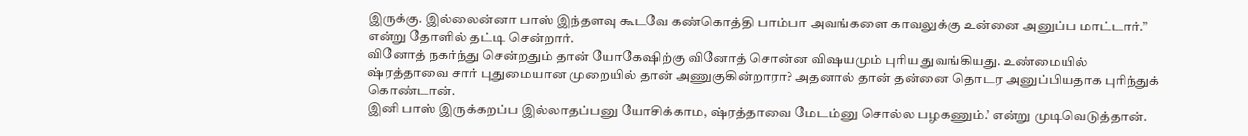இருக்கு. இல்லைன்னா பாஸ் இந்தளவு கூடவே கண்கொத்தி பாம்பா அவங்களை காவலுக்கு உன்னை அனுப்ப மாட்டார்.” என்று தோளில் தட்டி சென்றார்.
வினோத் நகர்ந்து சென்றதும் தான் யோகேஷிற்கு வினோத் சொன்ன விஷயமும் புரிய துவங்கியது. உண்மையில் ஷ்ரத்தாவை சார் புதுமையான முறையில் தான் அணுகுகின்றாரா? அதனால் தான் தன்னை தொடர அனுப்பியதாக புரிந்துக் கொண்டான்.
இனி பாஸ் இருக்கறப்ப இல்லாதப்பனு யோசிக்காம, ஷ்ரத்தாவை மேடம்னு சொல்ல பழகணும்.’ என்று முடிவெடுத்தான்.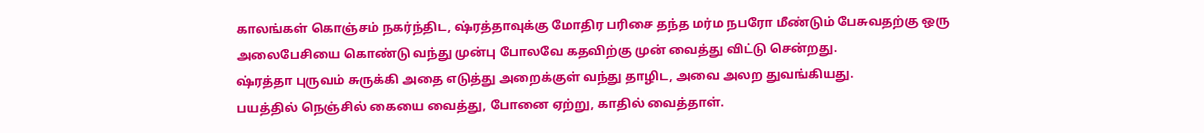காலங்கள் கொஞ்சம் நகர்ந்திட, ஷ்ரத்தாவுக்கு மோதிர பரிசை தந்த மர்ம நபரோ மீண்டும் பேசுவதற்கு ஒரு அலைபேசியை கொண்டு வந்து முன்பு போலவே கதவிற்கு முன் வைத்து விட்டு சென்றது.
ஷ்ரத்தா புருவம் சுருக்கி அதை எடுத்து அறைக்குள் வந்து தாழிட, அவை அலற துவங்கியது.
பயத்தில் நெஞ்சில் கையை வைத்து, போனை ஏற்று, காதில் வைத்தாள்.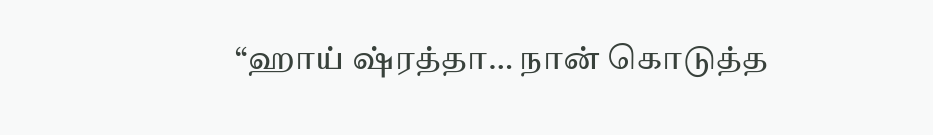“ஹாய் ஷ்ரத்தா… நான் கொடுத்த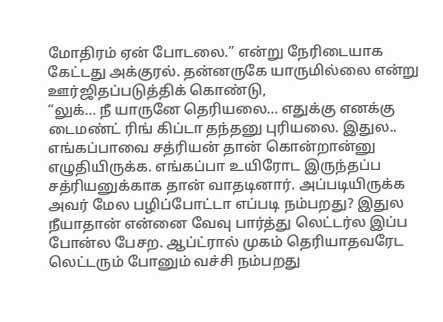மோதிரம் ஏன் போடலை.” என்று நேரிடையாக கேட்டது அக்குரல். தன்னருகே யாருமில்லை என்று ஊர்ஜிதப்படுத்திக் கொண்டு,
“லுக்… நீ யாருனே தெரியலை… எதுக்கு எனக்கு டைமண்ட் ரிங் கிப்டா தந்தனு புரியலை. இதுல.. எங்கப்பாவை சத்ரியன் தான் கொன்றான்னு எழுதியிருக்க. எங்கப்பா உயிரோட இருந்தப்ப சத்ரியனுக்காக தான் வாதடினார். அப்படியிருக்க அவர் மேல பழிப்போட்டா எப்படி நம்பறது? இதுல நீயாதான் என்னை வேவு பார்த்து லெட்டர்ல இப்ப போன்ல பேசற. ஆப்ட்ரால் முகம் தெரியாதவரேட லெட்டரும் போனும் வச்சி நம்பறது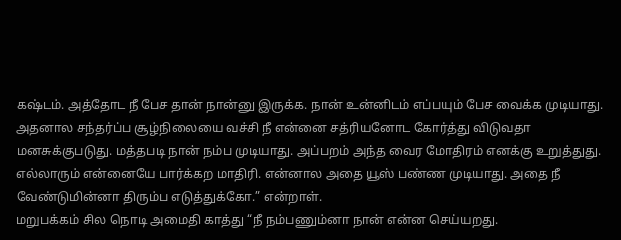கஷ்டம். அத்தோட நீ பேச தான் நான்னு இருக்க. நான் உன்னிடம் எப்பயும் பேச வைக்க முடியாது.
அதனால சந்தர்ப்ப சூழ்நிலையை வச்சி நீ என்னை சத்ரியனோட கோர்த்து விடுவதா
மனசுக்குபடுது. மத்தபடி நான் நம்ப முடியாது. அப்பறம் அந்த வைர மோதிரம் எனக்கு உறுத்துது. எல்லாரும் என்னையே பார்க்கற மாதிரி. என்னால அதை யூஸ் பண்ண முடியாது. அதை நீ வேண்டுமின்னா திரும்ப எடுத்துக்கோ.” என்றாள்.
மறுபக்கம் சில நொடி அமைதி காத்து “நீ நம்பணும்னா நான் என்ன செய்யறது.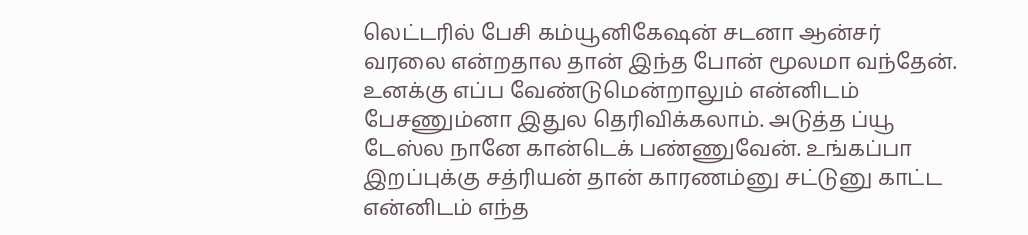லெட்டரில் பேசி கம்யூனிகேஷன் சடனா ஆன்சர் வரலை என்றதால தான் இந்த போன் மூலமா வந்தேன். உனக்கு எப்ப வேண்டுமென்றாலும் என்னிடம் பேசணும்னா இதுல தெரிவிக்கலாம். அடுத்த ப்யூ டேஸ்ல நானே கான்டெக் பண்ணுவேன். உங்கப்பா இறப்புக்கு சத்ரியன் தான் காரணம்னு சட்டுனு காட்ட என்னிடம் எந்த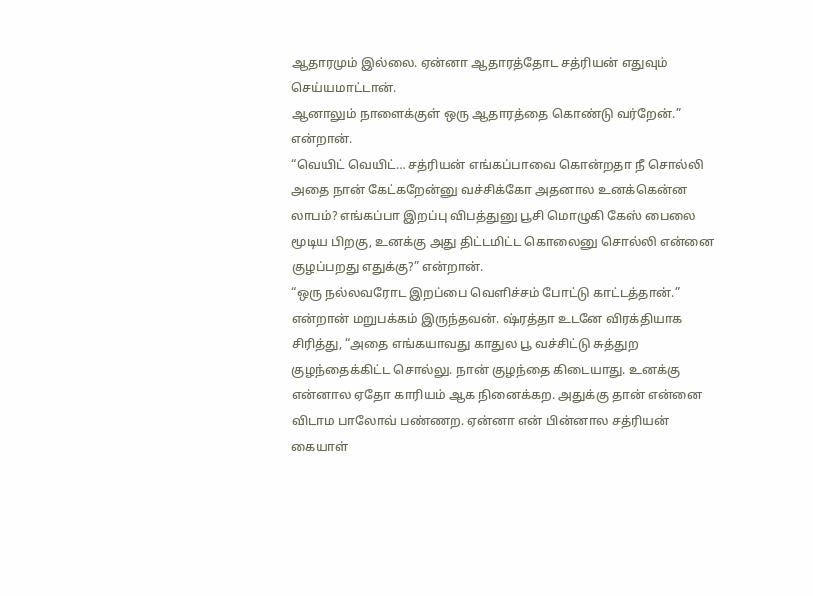ஆதாரமும் இல்லை. ஏன்னா ஆதாரத்தோட சத்ரியன் எதுவும் செய்யமாட்டான்.
ஆனாலும் நாளைக்குள் ஒரு ஆதாரத்தை கொண்டு வர்றேன்.” என்றான்.
“வெயிட் வெயிட்… சத்ரியன் எங்கப்பாவை கொன்றதா நீ சொல்லி அதை நான் கேட்கறேன்னு வச்சிக்கோ அதனால உனக்கென்ன லாபம்? எங்கப்பா இறப்பு விபத்துனு பூசி மொழுகி கேஸ் பைலை மூடிய பிறகு, உனக்கு அது திட்டமிட்ட கொலைனு சொல்லி என்னை குழப்பறது எதுக்கு?” என்றான்.
“ஒரு நல்லவரோட இறப்பை வெளிச்சம் போட்டு காட்டத்தான்.” என்றான் மறுபக்கம் இருந்தவன். ஷ்ரத்தா உடனே விரக்தியாக சிரித்து, “அதை எங்கயாவது காதுல பூ வச்சிட்டு சுத்துற குழந்தைக்கிட்ட சொல்லு. நான் குழந்தை கிடையாது. உனக்கு என்னால ஏதோ காரியம் ஆக நினைக்கற. அதுக்கு தான் என்னை விடாம பாலோவ் பண்ணற. ஏன்னா என் பின்னால சத்ரியன் கையாள்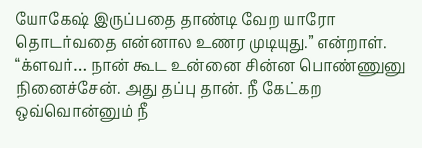யோகேஷ் இருப்பதை தாண்டி வேற யாரோ தொடர்வதை என்னால உணர முடியுது.” என்றாள்.
“க்ளவர்… நான் கூட உன்னை சின்ன பொண்ணுனு நினைச்சேன். அது தப்பு தான். நீ கேட்கற ஒவ்வொன்னும் நீ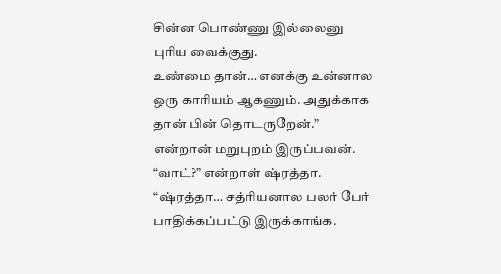சின்ன பொண்ணு இல்லைனு புரிய வைக்குது.
உண்மை தான்… எனக்கு உன்னால ஒரு காரியம் ஆகணும். அதுக்காக தான் பின் தொடருறேன்.” என்றான் மறுபுறம் இருப்பவன்.
“வாட்?” என்றாள் ஷ்ரத்தா.
“ஷ்ரத்தா… சத்ரியனால பலர் பேர் பாதிக்கப்பட்டு இருக்காங்க.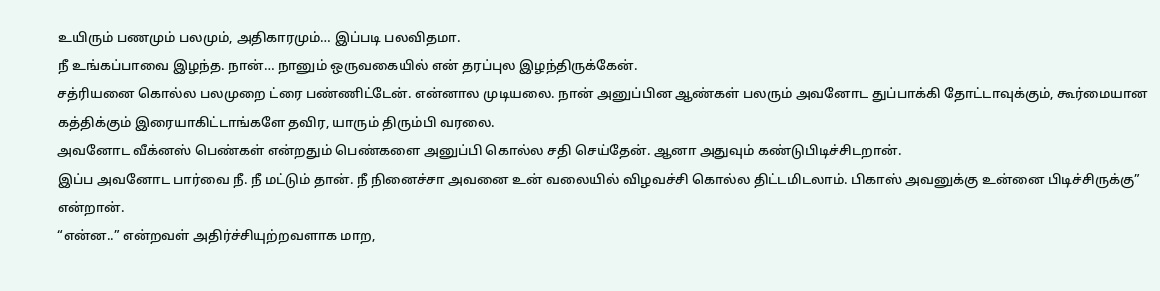உயிரும் பணமும் பலமும், அதிகாரமும்… இப்படி பலவிதமா.
நீ உங்கப்பாவை இழந்த. நான்… நானும் ஒருவகையில் என் தரப்புல இழந்திருக்கேன்.
சத்ரியனை கொல்ல பலமுறை ட்ரை பண்ணிட்டேன். என்னால முடியலை. நான் அனுப்பின ஆண்கள் பலரும் அவனோட துப்பாக்கி தோட்டாவுக்கும், கூர்மையான கத்திக்கும் இரையாகிட்டாங்களே தவிர, யாரும் திரும்பி வரலை.
அவனோட வீக்னஸ் பெண்கள் என்றதும் பெண்களை அனுப்பி கொல்ல சதி செய்தேன். ஆனா அதுவும் கண்டுபிடிச்சிடறான்.
இப்ப அவனோட பார்வை நீ. நீ மட்டும் தான். நீ நினைச்சா அவனை உன் வலையில் விழவச்சி கொல்ல திட்டமிடலாம். பிகாஸ் அவனுக்கு உன்னை பிடிச்சிருக்கு” என்றான்.
“என்ன..” என்றவள் அதிர்ச்சியுற்றவளாக மாற,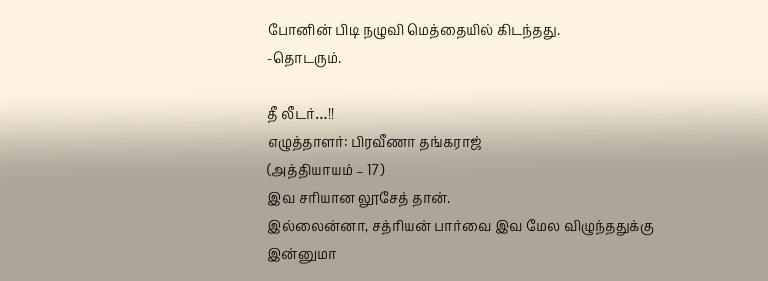போனின் பிடி நழுவி மெத்தையில் கிடந்தது.
-தொடரும்.

தீ லீடர்…!!
எழுத்தாளர்: பிரவீணா தங்கராஜ்
(அத்தியாயம் – 17)
இவ சரியான லூசேத் தான்.
இல்லைன்னா, சத்ரியன் பார்வை இவ மேல விழுந்ததுக்கு இன்னுமா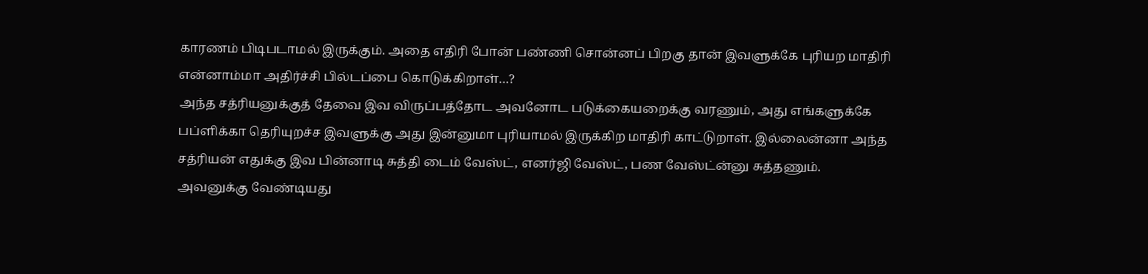காரணம் பிடிபடாமல் இருக்கும். அதை எதிரி போன் பண்ணி சொன்னப் பிறகு தான் இவளுக்கே புரியற மாதிரி என்னாம்மா அதிர்ச்சி பில்டப்பை கொடுக்கிறாள்…?
அந்த சத்ரியனுக்குத் தேவை இவ விருப்பத்தோட அவனோட படுக்கையறைக்கு வரணும், அது எங்களுக்கே பப்ளிக்கா தெரியுறச்ச இவளுக்கு அது இன்னுமா புரியாமல் இருக்கிற மாதிரி காட்டுறாள். இல்லைன்னா அந்த சத்ரியன் எதுக்கு இவ பின்னாடி சுத்தி டைம் வேஸ்ட், எனர்ஜி வேஸ்ட், பண வேஸ்ட்ன்னு சுத்தணும்.
அவனுக்கு வேண்டியது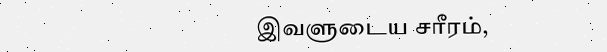இவளுடைய சரீரம்,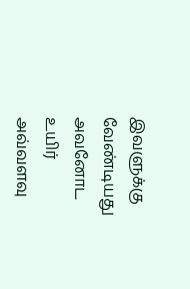இவளுக்கு வேண்டியது அவனோட உயிர்
அவ்வளவு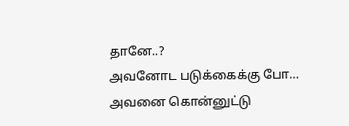தானே..?
அவனோட படுக்கைக்கு போ…
அவனை கொன்னுட்டு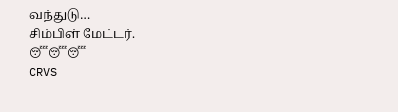வந்துடு…
சிம்பிள் மேட்டர்.
😴😴😴
CRVS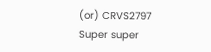(or) CRVS2797
Super super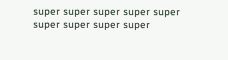super super super super super super super super super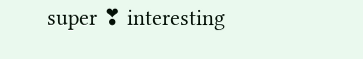super ❣ interesting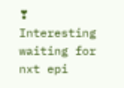❣
Interesting waiting for nxt epi